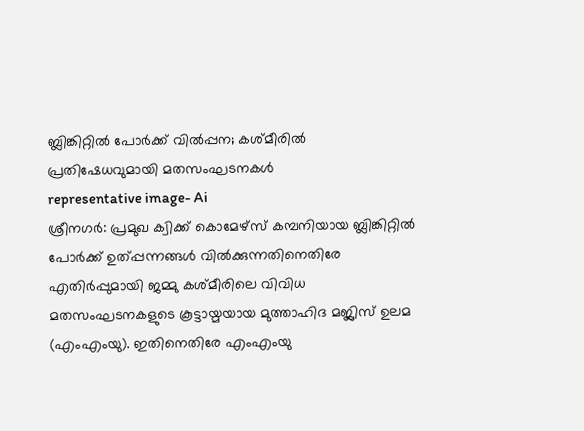ബ്ലിങ്കിറ്റിൽ പോർക്ക് വിൽപ്പന; കശ്മീരിൽ പ്രതിഷേധവുമായി മതസംഘടനകൾ
representative image- Ai
ശ്രീനഗർ: പ്രമുഖ ക്വിക്ക് കൊമേഴ്സ് കമ്പനിയായ ബ്ലിങ്കിറ്റിൽ പോർക്ക് ഉത്പ്പന്നങ്ങൾ വിൽക്കുന്നതിനെതിരേ എതിർപ്പുമായി ജമ്മു കശ്മീരിലെ വിവിധ മതസംഘടനകളുടെ കൂട്ടായ്മയായ മുത്താഹിദ മജ്ലിസ് ഉലമ (എംഎംയു). ഇതിനെതിരേ എംഎംയു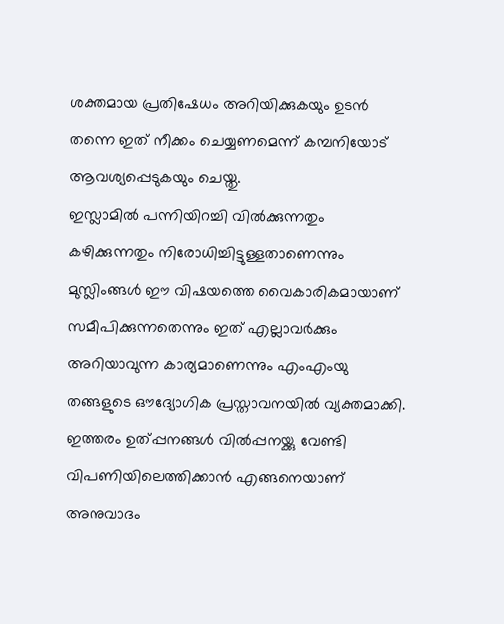ശക്തമായ പ്രതിഷേധം അറിയിക്കുകയും ഉടൻ തന്നെ ഇത് നീക്കം ചെയ്യണമെന്ന് കമ്പനിയോട് ആവശ്യപ്പെടുകയും ചെയ്തു.
ഇസ്ലാമിൽ പന്നിയിറച്ചി വിൽക്കുന്നതും കഴിക്കുന്നതും നിരോധിച്ചിട്ടുള്ളതാണെന്നും മുസ്ലിംങ്ങൾ ഈ വിഷയത്തെ വൈകാരികമായാണ് സമീപിക്കുന്നതെന്നും ഇത് എല്ലാവർക്കും അറിയാവുന്ന കാര്യമാണെന്നും എംഎംയു തങ്ങളുടെ ഔദ്യോഗിക പ്രസ്താവനയിൽ വ്യക്തമാക്കി.
ഇത്തരം ഉത്പ്പനങ്ങൾ വിൽപ്പനയ്ക്കു വേണ്ടി വിപണിയിലെത്തിക്കാൻ എങ്ങനെയാണ് അനുവാദം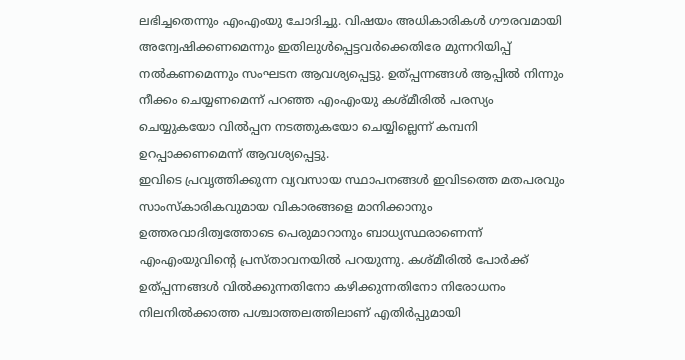ലഭിച്ചതെന്നും എംഎംയു ചോദിച്ചു. വിഷയം അധികാരികൾ ഗൗരവമായി അന്വേഷിക്കണമെന്നും ഇതിലുൾപ്പെട്ടവർക്കെതിരേ മുന്നറിയിപ്പ് നൽകണമെന്നും സംഘടന ആവശ്യപ്പെട്ടു. ഉത്പ്പന്നങ്ങൾ ആപ്പിൽ നിന്നും നീക്കം ചെയ്യണമെന്ന് പറഞ്ഞ എംഎംയു കശ്മീരിൽ പരസ്യം ചെയ്യുകയോ വിൽപ്പന നടത്തുകയോ ചെയ്യില്ലെന്ന് കമ്പനി ഉറപ്പാക്കണമെന്ന് ആവശ്യപ്പെട്ടു.
ഇവിടെ പ്രവൃത്തിക്കുന്ന വ്യവസായ സ്ഥാപനങ്ങൾ ഇവിടത്തെ മതപരവും സാംസ്കാരികവുമായ വികാരങ്ങളെ മാനിക്കാനും ഉത്തരവാദിത്വത്തോടെ പെരുമാറാനും ബാധ്യസ്ഥരാണെന്ന് എംഎംയുവിന്റെ പ്രസ്താവനയിൽ പറയുന്നു. കശ്മീരിൽ പോർക്ക് ഉത്പ്പന്നങ്ങൾ വിൽക്കുന്നതിനോ കഴിക്കുന്നതിനോ നിരോധനം നിലനിൽക്കാത്ത പശ്ചാത്തലത്തിലാണ് എതിർപ്പുമായി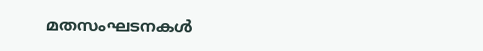മതസംഘടനകൾ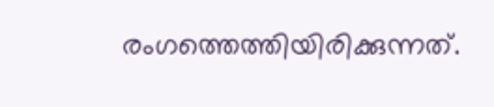രംഗത്തെത്തിയിരിക്കുന്നത്.